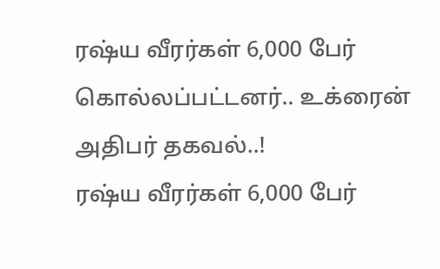ரஷ்ய வீரர்கள் 6,000 பேர் கொல்லப்பட்டனர்.. உக்ரைன் அதிபர் தகவல்..!
ரஷ்ய வீரர்கள் 6,000 பேர்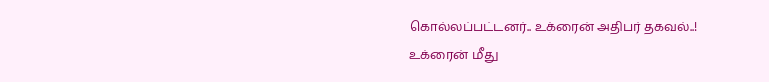கொல்லப்பட்டனர்.. உக்ரைன் அதிபர் தகவல்..!
உக்ரைன் மீது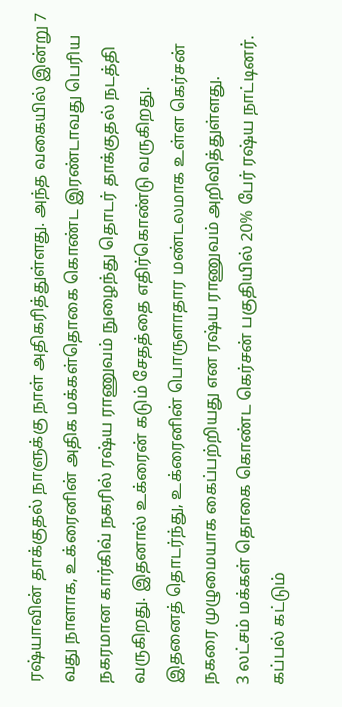ரஷ்யாவின் தாக்குதல் நாளுக்கு நாள் அதிகரித்துள்ளது. அந்த வகையில் இன்று 7 வது நாளாக, உக்ரைனின் அதிக மக்கள்தொகை கொண்ட இரண்டாவது பெரிய நகரமான கார்கிவ் நகரில் ரஷ்ய ராணுவம் நுழைந்து தொடர் தாக்குதல் நடத்தி வருகிறது. இதனால் உக்ரைன் கடும் சேதத்தை எதிர்கொண்டு வருகிறது.
இதனைத் தொடர்ந்து, உக்ரைனின் பொருளாதார மண்டலமாக உள்ள கெர்சன் நகரை முழுமையாக கைப்பற்றியது என ரஷ்ய ராணுவம் அறிவித்துள்ளது.
3 லட்சம் மக்கள் தொகை கொண்ட கெர்சன் பகுதியில் 20% பேர் ரஷ்ய நாட்டினர். கப்பல் கட்டும்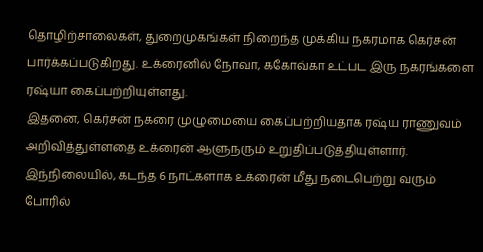தொழிற்சாலைகள், துறைமுகங்கள் நிறைந்த முக்கிய நகரமாக கெர்சன் பார்க்கப்படுகிறது. உக்ரைனில் நோவா, ககோவ்கா உட்பட இரு நகரங்களை ரஷ்யா கைப்பற்றியுள்ளது.
இதனை, கெர்சன் நகரை முழுமையை கைப்பற்றியதாக ரஷ்ய ராணுவம் அறிவித்துள்ளதை உக்ரைன் ஆளுநரும் உறுதிப்படுத்தியுள்ளார்.
இந்நிலையில், கடந்த 6 நாட்களாக உக்ரைன் மீது நடைபெற்று வரும் போரில்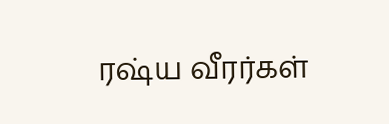ரஷ்ய வீரர்கள்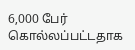6,000 பேர் கொல்லப்பட்டதாக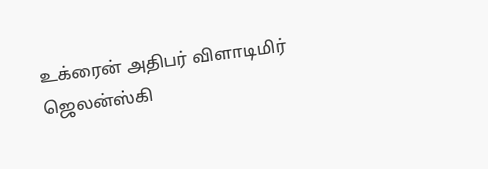உக்ரைன் அதிபர் விளாடிமிர் ஜெலன்ஸ்கி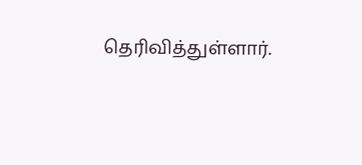தெரிவித்துள்ளார்.